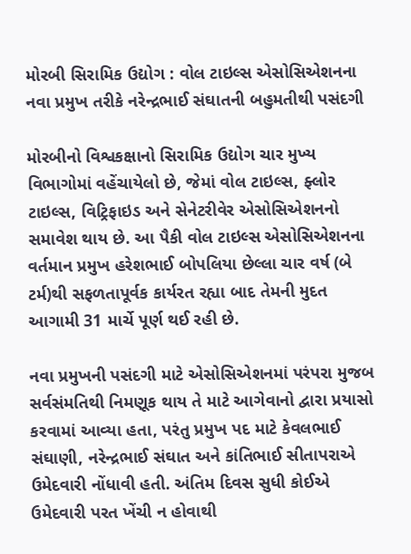મોરબી સિરામિક ઉદ્યોગ : વોલ ટાઇલ્સ એસોસિએશનના નવા પ્રમુખ તરીકે નરેન્દ્રભાઈ સંઘાતની બહુમતીથી પસંદગી

મોરબીનો વિશ્વકક્ષાનો સિરામિક ઉદ્યોગ ચાર મુખ્ય વિભાગોમાં વહેંચાયેલો છે, જેમાં વોલ ટાઇલ્સ, ફ્લોર ટાઇલ્સ, વિટ્રિફાઇડ અને સેનેટરીવેર એસોસિએશનનો સમાવેશ થાય છે. આ પૈકી વોલ ટાઇલ્સ એસોસિએશનના વર્તમાન પ્રમુખ હરેશભાઈ બોપલિયા છેલ્લા ચાર વર્ષ (બે ટર્મ)થી સફળતાપૂર્વક કાર્યરત રહ્યા બાદ તેમની મુદત આગામી 31 માર્ચે પૂર્ણ થઈ રહી છે.

નવા પ્રમુખની પસંદગી માટે એસોસિએશનમાં પરંપરા મુજબ સર્વસંમતિથી નિમણૂક થાય તે માટે આગેવાનો દ્વારા પ્રયાસો કરવામાં આવ્યા હતા, પરંતુ પ્રમુખ પદ માટે કેવલભાઈ સંઘાણી, નરેન્દ્રભાઈ સંઘાત અને કાંતિભાઈ સીતાપરાએ ઉમેદવારી નોંધાવી હતી. અંતિમ દિવસ સુધી કોઈએ ઉમેદવારી પરત ખેંચી ન હોવાથી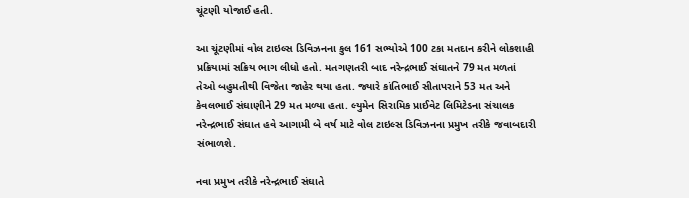ચૂંટણી યોજાઈ હતી.

આ ચૂંટણીમાં વોલ ટાઇલ્સ ડિવિઝનના કુલ 161 સભ્યોએ 100 ટકા મતદાન કરીને લોકશાહી પ્રક્રિયામાં સક્રિય ભાગ લીધો હતો. મતગણતરી બાદ નરેન્દ્રભાઈ સંઘાતને 79 મત મળતાં તેઓ બહુમતીથી વિજેતા જાહેર થયા હતા. જ્યારે કાંતિભાઈ સીતાપરાને 53 મત અને કેવલભાઈ સંઘાણીને 29 મત મળ્યા હતા. લ્યુમેન સિરામિક પ્રાઈવેટ લિમિટેડના સંચાલક નરેન્દ્રભાઈ સંઘાત હવે આગામી બે વર્ષ માટે વોલ ટાઇલ્સ ડિવિઝનના પ્રમુખ તરીકે જવાબદારી સંભાળશે.

નવા પ્રમુખ તરીકે નરેન્દ્રભાઈ સંઘાતે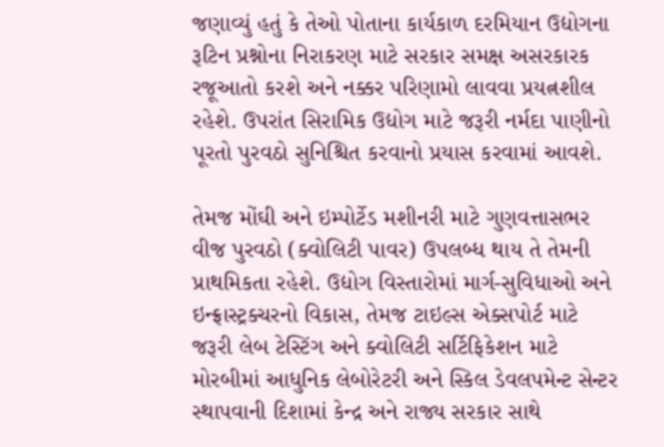જણાવ્યું હતું કે તેઓ પોતાના કાર્યકાળ દરમિયાન ઉદ્યોગના રૂટિન પ્રશ્નોના નિરાકરણ માટે સરકાર સમક્ષ અસરકારક રજૂઆતો કરશે અને નક્કર પરિણામો લાવવા પ્રયત્નશીલ રહેશે. ઉપરાંત સિરામિક ઉદ્યોગ માટે જરૂરી નર્મદા પાણીનો પૂરતો પુરવઠો સુનિશ્ચિત કરવાનો પ્રયાસ કરવામાં આવશે.

તેમજ મોંઘી અને ઇમ્પોર્ટેડ મશીનરી માટે ગુણવત્તાસભર વીજ પુરવઠો (ક્વોલિટી પાવર) ઉપલબ્ધ થાય તે તેમની પ્રાથમિકતા રહેશે. ઉદ્યોગ વિસ્તારોમાં માર્ગ-સુવિધાઓ અને ઇન્ફ્રાસ્ટ્રક્ચરનો વિકાસ, તેમજ ટાઇલ્સ એક્સપોર્ટ માટે જરૂરી લેબ ટેસ્ટિંગ અને ક્વોલિટી સર્ટિફિકેશન માટે મોરબીમાં આધુનિક લેબોરેટરી અને સ્કિલ ડેવલપમેન્ટ સેન્ટર સ્થાપવાની દિશામાં કેન્દ્ર અને રાજ્ય સરકાર સાથે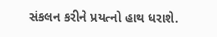સંકલન કરીને પ્રયત્નો હાથ ધરાશે.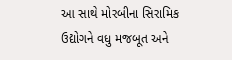આ સાથે મોરબીના સિરામિક ઉદ્યોગને વધુ મજબૂત અને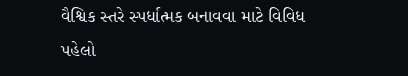વૈશ્વિક સ્તરે સ્પર્ધાત્મક બનાવવા માટે વિવિધ પહેલો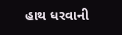હાથ ધરવાની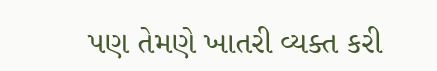પણ તેમણે ખાતરી વ્યક્ત કરી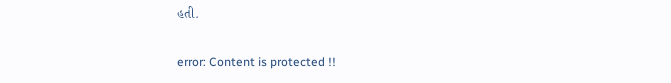હતી.

error: Content is protected !!